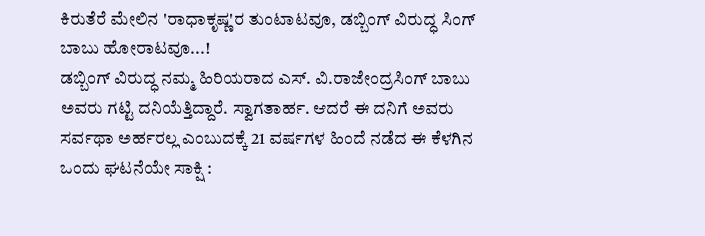ಕಿರುತೆರೆ ಮೇಲಿನ 'ರಾಧಾಕೃಷ್ಣ'ರ ತುಂಟಾಟವೂ, ಡಬ್ಬಿಂಗ್ ವಿರುದ್ಧ ಸಿಂಗ್ ಬಾಬು ಹೋರಾಟವೂ...!
ಡಬ್ಬಿಂಗ್ ವಿರುದ್ಧ ನಮ್ಮ ಹಿರಿಯರಾದ ಎಸ್. ವಿ.ರಾಜೇಂದ್ರಸಿಂಗ್ ಬಾಬು ಅವರು ಗಟ್ಟಿ ದನಿಯೆತ್ತಿದ್ದಾರೆ. ಸ್ವಾಗತಾರ್ಹ. ಆದರೆ ಈ ದನಿಗೆ ಅವರು ಸರ್ವಥಾ ಅರ್ಹರಲ್ಲ ಎಂಬುದಕ್ಕೆ 21 ವರ್ಷಗಳ ಹಿಂದೆ ನಡೆದ ಈ ಕೆಳಗಿನ ಒಂದು ಘಟನೆಯೇ ಸಾಕ್ಷಿ :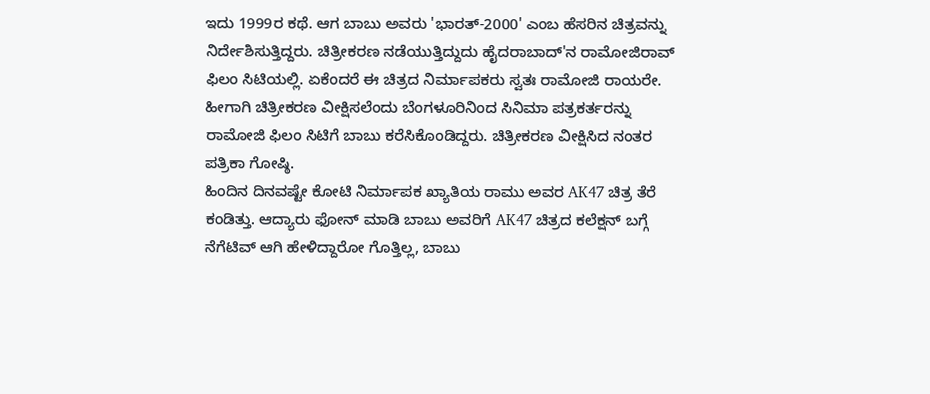ಇದು 1999ರ ಕಥೆ. ಆಗ ಬಾಬು ಅವರು 'ಭಾರತ್-2000' ಎಂಬ ಹೆಸರಿನ ಚಿತ್ರವನ್ನು ನಿರ್ದೇಶಿಸುತ್ತಿದ್ದರು. ಚಿತ್ರೀಕರಣ ನಡೆಯುತ್ತಿದ್ದುದು ಹೈದರಾಬಾದ್'ನ ರಾಮೋಜಿರಾವ್ ಫಿಲಂ ಸಿಟಿಯಲ್ಲಿ. ಏಕೆಂದರೆ ಈ ಚಿತ್ರದ ನಿರ್ಮಾಪಕರು ಸ್ವತಃ ರಾಮೋಜಿ ರಾಯರೇ. ಹೀಗಾಗಿ ಚಿತ್ರೀಕರಣ ವೀಕ್ಷಿಸಲೆಂದು ಬೆಂಗಳೂರಿನಿಂದ ಸಿನಿಮಾ ಪತ್ರಕರ್ತರನ್ನು ರಾಮೋಜಿ ಫಿಲಂ ಸಿಟಿಗೆ ಬಾಬು ಕರೆಸಿಕೊಂಡಿದ್ದರು. ಚಿತ್ರೀಕರಣ ವೀಕ್ಷಿಸಿದ ನಂತರ ಪತ್ರಿಕಾ ಗೋಷ್ಠಿ.
ಹಿಂದಿನ ದಿನವಷ್ಟೇ ಕೋಟಿ ನಿರ್ಮಾಪಕ ಖ್ಯಾತಿಯ ರಾಮು ಅವರ AK47 ಚಿತ್ರ ತೆರೆ ಕಂಡಿತ್ತು. ಆದ್ಯಾರು ಫೋನ್ ಮಾಡಿ ಬಾಬು ಅವರಿಗೆ AK47 ಚಿತ್ರದ ಕಲೆಕ್ಷನ್ ಬಗ್ಗೆ ನೆಗೆಟಿವ್ ಆಗಿ ಹೇಳಿದ್ದಾರೋ ಗೊತ್ತಿಲ್ಲ, ಬಾಬು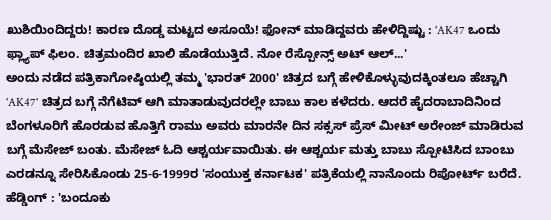ಖುಶಿಯಿಂದಿದ್ದರು! ಕಾರಣ ದೊಡ್ಡ ಮಟ್ಟದ ಅಸೂಯೆ! ಫೋನ್ ಮಾಡಿದ್ದವರು ಹೇಳಿದ್ದಿಷ್ಟು : 'AK47 ಒಂದು ಫ್ಲ್ಯಾಪ್ ಫಿಲಂ. ಚಿತ್ರಮಂದಿರ ಖಾಲಿ ಹೊಡೆಯುತ್ತಿದೆ. ನೋ ರೆಸ್ಪೋನ್ಸ್ ಅಟ್ ಆಲ್...'
ಅಂದು ನಡೆದ ಪತ್ರಿಕಾಗೋಷ್ಠಿಯಲ್ಲಿ ತಮ್ಮ 'ಭಾರತ್ 2000' ಚಿತ್ರದ ಬಗ್ಗೆ ಹೇಳಿಕೊಳ್ಳುವುದಕ್ಕಿಂತಲೂ ಹೆಚ್ಚಾಗಿ 'AK47' ಚಿತ್ರದ ಬಗ್ಗೆ ನೆಗೆಟಿವ್ ಆಗಿ ಮಾತಾಡುವುದರಲ್ಲೇ ಬಾಬು ಕಾಲ ಕಳೆದರು. ಆದರೆ ಹೈದರಾಬಾದಿನಿಂದ ಬೆಂಗಳೂರಿಗೆ ಹೊರಡುವ ಹೊತ್ತಿಗೆ ರಾಮು ಅವರು ಮಾರನೇ ದಿನ ಸಕ್ಸಸ್ ಪ್ರೆಸ್ ಮೀಟ್ ಅರೇಂಜ್ ಮಾಡಿರುವ ಬಗ್ಗೆ ಮೆಸೇಜ್ ಬಂತು. ಮೆಸೇಜ್ ಓದಿ ಆಶ್ಚರ್ಯವಾಯಿತು. ಈ ಆಶ್ಚರ್ಯ ಮತ್ತು ಬಾಬು ಸ್ಪೋಟಿಸಿದ ಬಾಂಬು ಎರಡನ್ನೂ ಸೇರಿಸಿಕೊಂಡು 25-6-1999ರ 'ಸಂಯುಕ್ತ ಕರ್ನಾಟಕ' ಪತ್ರಿಕೆಯಲ್ಲಿ ನಾನೊಂದು ರಿಪೋರ್ಟ್ ಬರೆದೆ. ಹೆಡ್ಡಿಂಗ್ : 'ಬಂದೂಕು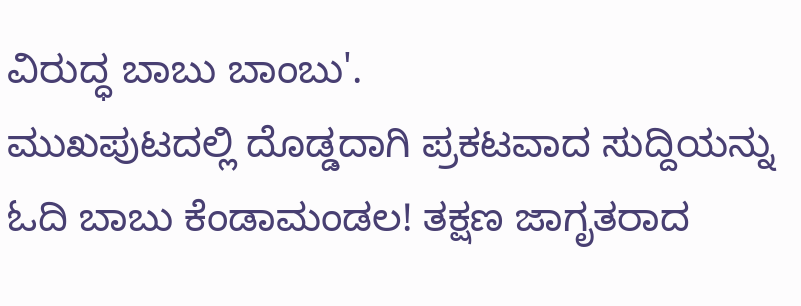ವಿರುದ್ಧ ಬಾಬು ಬಾಂಬು'.
ಮುಖಪುಟದಲ್ಲಿ ದೊಡ್ಡದಾಗಿ ಪ್ರಕಟವಾದ ಸುದ್ದಿಯನ್ನು ಓದಿ ಬಾಬು ಕೆಂಡಾಮಂಡಲ! ತಕ್ಷಣ ಜಾಗೃತರಾದ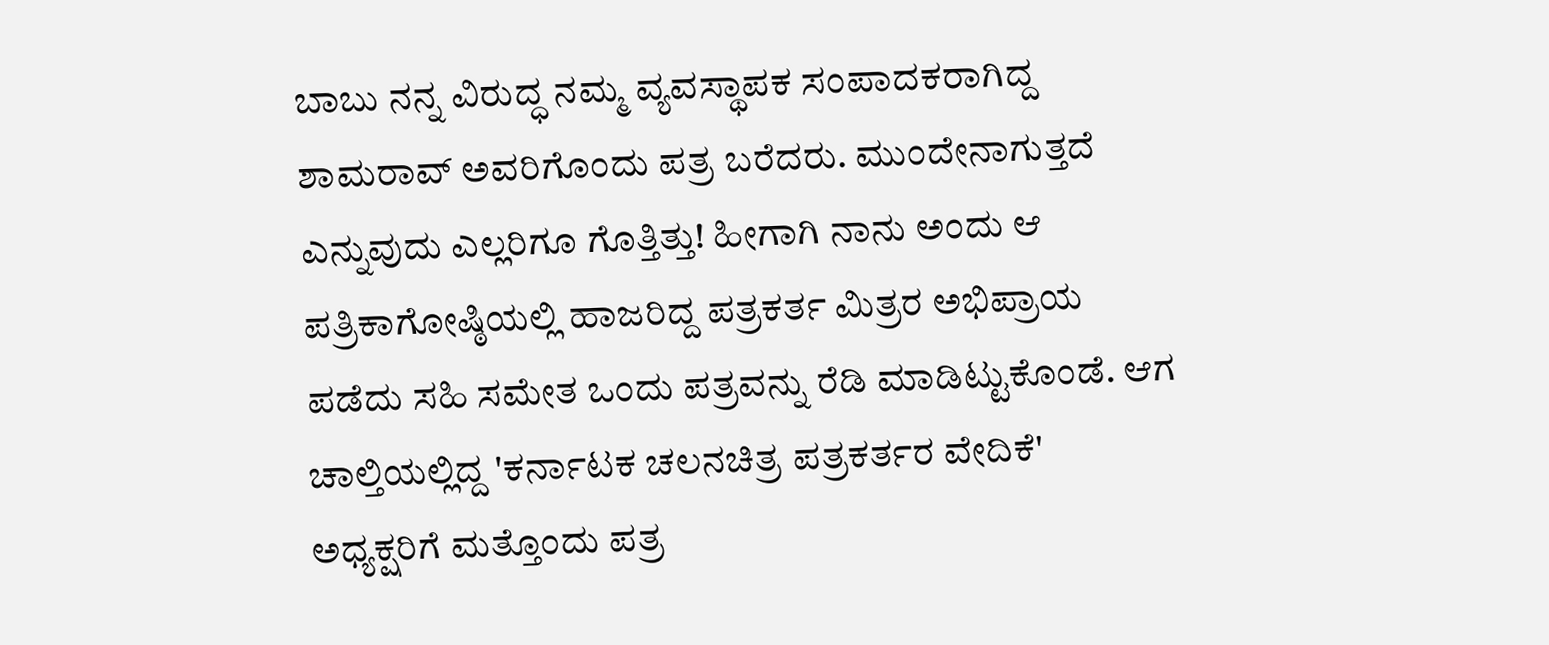ಬಾಬು ನನ್ನ ವಿರುದ್ಧ ನಮ್ಮ ವ್ಯವಸ್ಥಾಪಕ ಸಂಪಾದಕರಾಗಿದ್ದ ಶಾಮರಾವ್ ಅವರಿಗೊಂದು ಪತ್ರ ಬರೆದರು. ಮುಂದೇನಾಗುತ್ತದೆ ಎನ್ನುವುದು ಎಲ್ಲರಿಗೂ ಗೊತ್ತಿತ್ತು! ಹೀಗಾಗಿ ನಾನು ಅಂದು ಆ ಪತ್ರಿಕಾಗೋಷ್ಠಿಯಲ್ಲಿ ಹಾಜರಿದ್ದ ಪತ್ರಕರ್ತ ಮಿತ್ರರ ಅಭಿಪ್ರಾಯ ಪಡೆದು ಸಹಿ ಸಮೇತ ಒಂದು ಪತ್ರವನ್ನು ರೆಡಿ ಮಾಡಿಟ್ಟುಕೊಂಡೆ. ಆಗ ಚಾಲ್ತಿಯಲ್ಲಿದ್ದ 'ಕರ್ನಾಟಕ ಚಲನಚಿತ್ರ ಪತ್ರಕರ್ತರ ವೇದಿಕೆ' ಅಧ್ಯಕ್ಷರಿಗೆ ಮತ್ತೊಂದು ಪತ್ರ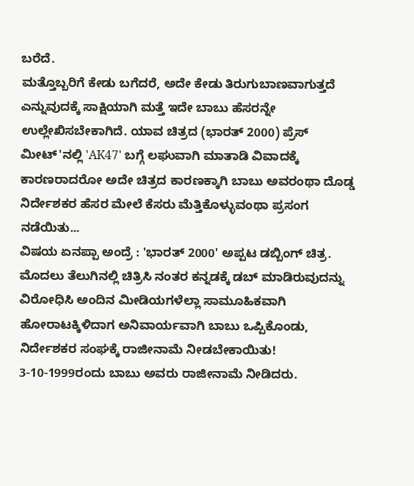ಬರೆದೆ.
ಮತ್ತೊಬ್ಬರಿಗೆ ಕೇಡು ಬಗೆದರೆ, ಅದೇ ಕೇಡು ತಿರುಗುಬಾಣವಾಗುತ್ತದೆ ಎನ್ನುವುದಕ್ಕೆ ಸಾಕ್ಷಿಯಾಗಿ ಮತ್ತೆ ಇದೇ ಬಾಬು ಹೆಸರನ್ನೇ ಉಲ್ಲೇಖಿಸಬೇಕಾಗಿದೆ. ಯಾವ ಚಿತ್ರದ (ಭಾರತ್ 2000) ಪ್ರೆಸ್ ಮೀಟ್'ನಲ್ಲಿ 'AK47' ಬಗ್ಗೆ ಲಘುವಾಗಿ ಮಾತಾಡಿ ವಿವಾದಕ್ಕೆ ಕಾರಣರಾದರೋ ಅದೇ ಚಿತ್ರದ ಕಾರಣಕ್ಕಾಗಿ ಬಾಬು ಅವರಂಥಾ ದೊಡ್ಡ ನಿರ್ದೇಶಕರ ಹೆಸರ ಮೇಲೆ ಕೆಸರು ಮೆತ್ತಿಕೊಳ್ಳುವಂಥಾ ಪ್ರಸಂಗ ನಡೆಯಿತು...
ವಿಷಯ ಏನಪ್ಪಾ ಅಂದ್ರೆ : 'ಭಾರತ್ 2000' ಅಪ್ಪಟ ಡಬ್ಬಿಂಗ್ ಚಿತ್ರ. ಮೊದಲು ತೆಲುಗಿನಲ್ಲಿ ಚಿತ್ರಿಸಿ ನಂತರ ಕನ್ನಡಕ್ಕೆ ಡಬ್ ಮಾಡಿರುವುದನ್ನು ವಿರೋಧಿಸಿ ಅಂದಿನ ಮೀಡಿಯಗಳೆಲ್ಲಾ ಸಾಮೂಹಿಕವಾಗಿ ಹೋರಾಟಕ್ಕಿಳಿದಾಗ ಅನಿವಾರ್ಯವಾಗಿ ಬಾಬು ಒಪ್ಪಿಕೊಂಡು, ನಿರ್ದೇಶಕರ ಸಂಘಕ್ಕೆ ರಾಜೀನಾಮೆ ನೀಡಬೇಕಾಯಿತು! 3-10-1999ರಂದು ಬಾಬು ಅವರು ರಾಜೀನಾಮೆ ನೀಡಿದರು.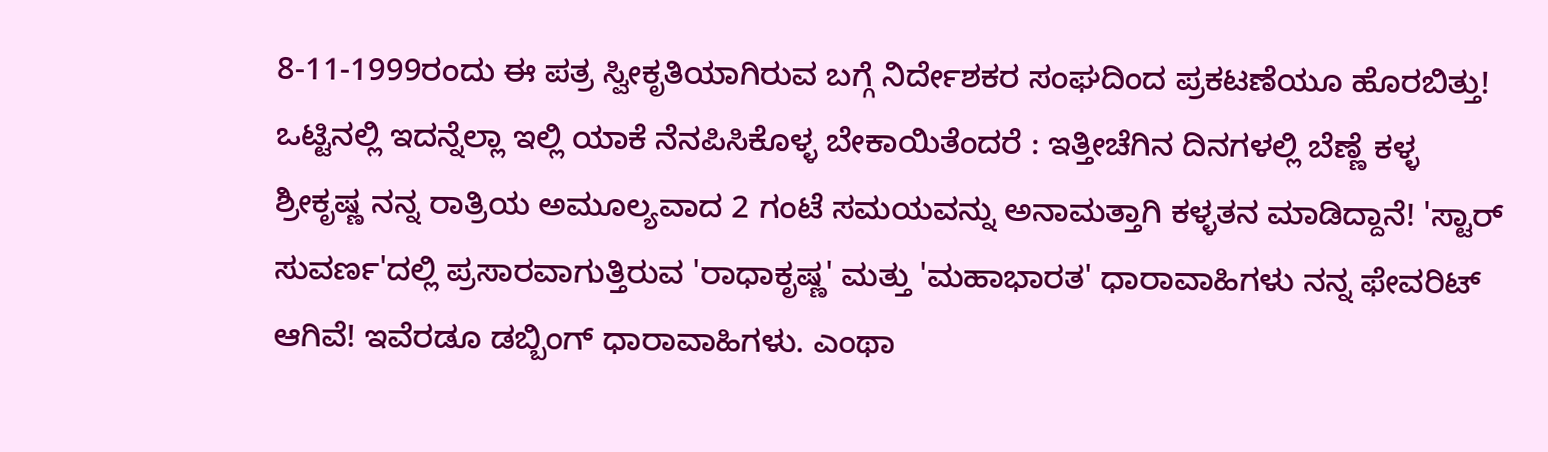8-11-1999ರಂದು ಈ ಪತ್ರ ಸ್ವೀಕೃತಿಯಾಗಿರುವ ಬಗ್ಗೆ ನಿರ್ದೇಶಕರ ಸಂಘದಿಂದ ಪ್ರಕಟಣೆಯೂ ಹೊರಬಿತ್ತು!
ಒಟ್ಟಿನಲ್ಲಿ ಇದನ್ನೆಲ್ಲಾ ಇಲ್ಲಿ ಯಾಕೆ ನೆನಪಿಸಿಕೊಳ್ಳ ಬೇಕಾಯಿತೆಂದರೆ : ಇತ್ತೀಚೆಗಿನ ದಿನಗಳಲ್ಲಿ ಬೆಣ್ಣೆ ಕಳ್ಳ ಶ್ರೀಕೃಷ್ಣ ನನ್ನ ರಾತ್ರಿಯ ಅಮೂಲ್ಯವಾದ 2 ಗಂಟೆ ಸಮಯವನ್ನು ಅನಾಮತ್ತಾಗಿ ಕಳ್ಳತನ ಮಾಡಿದ್ದಾನೆ! 'ಸ್ಟಾರ್ ಸುವರ್ಣ'ದಲ್ಲಿ ಪ್ರಸಾರವಾಗುತ್ತಿರುವ 'ರಾಧಾಕೃಷ್ಣ' ಮತ್ತು 'ಮಹಾಭಾರತ' ಧಾರಾವಾಹಿಗಳು ನನ್ನ ಫೇವರಿಟ್ ಆಗಿವೆ! ಇವೆರಡೂ ಡಬ್ಬಿಂಗ್ ಧಾರಾವಾಹಿಗಳು. ಎಂಥಾ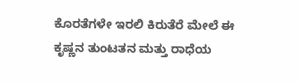ಕೊರತೆಗಳೇ ಇರಲಿ ಕಿರುತೆರೆ ಮೇಲೆ ಈ ಕೃಷ್ಣನ ತುಂಟತನ ಮತ್ತು ರಾಧೆಯ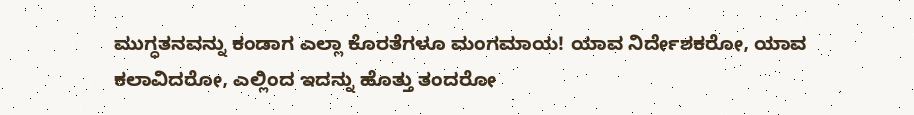ಮುಗ್ಧತನವನ್ನು ಕಂಡಾಗ ಎಲ್ಲಾ ಕೊರತೆಗಳೂ ಮಂಗಮಾಯ! ಯಾವ ನಿರ್ದೇಶಕರೋ, ಯಾವ ಕಲಾವಿದರೋ, ಎಲ್ಲಿಂದ ಇದನ್ನು ಹೊತ್ತು ತಂದರೋ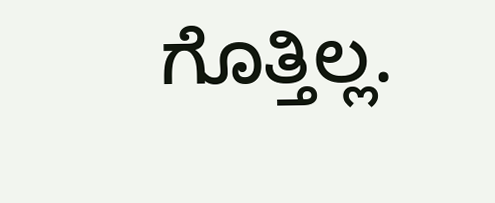ಗೊತ್ತಿಲ್ಲ.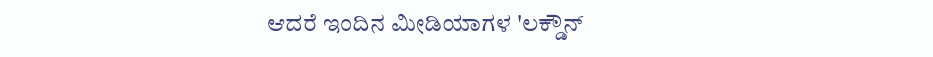ಆದರೆ ಇಂದಿನ ಮೀಡಿಯಾಗಳ 'ಲಕ್ಡೌನ್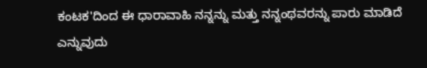ಕಂಟಕ'ದಿಂದ ಈ ಧಾರಾವಾಹಿ ನನ್ನನ್ನು ಮತ್ತು ನನ್ನಂಥವರನ್ನು ಪಾರು ಮಾಡಿದೆ ಎನ್ನುವುದು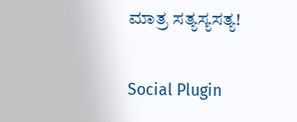ಮಾತ್ರ ಸತ್ಯಸ್ಯಸತ್ಯ!

Social Plugin